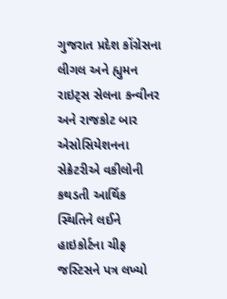ગુજરાત પ્રદેશ કોંગ્રેસના લીગલ અને હ્યુમન રાઇટ્સ સેલના કન્વીનર અને રાજકોટ બાર એસોસિયેશનના સેક્રેટરીએ વકીલોની કથડતી આર્થિક સ્થિતિને લઈને હાઇકોર્ટના ચીફ જસ્ટિસને પત્ર લખ્યો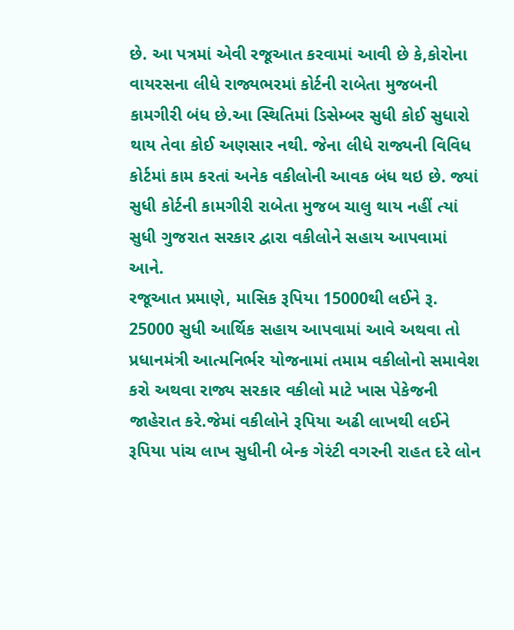છે. આ પત્રમાં એવી રજૂઆત કરવામાં આવી છે કે,કોરોના વાયરસના લીધે રાજ્યભરમાં કોર્ટની રાબેતા મુજબની કામગીરી બંધ છે.આ સ્થિતિમાં ડિસેમ્બર સુધી કોઈ સુધારો થાય તેવા કોઈ અણસાર નથી. જેના લીધે રાજ્યની વિવિધ કોર્ટમાં કામ કરતાં અનેક વકીલોની આવક બંધ થઇ છે. જ્યાં સુધી કોર્ટની કામગીરી રાબેતા મુજબ ચાલુ થાય નહીં ત્યાં સુધી ગુજરાત સરકાર દ્વારા વકીલોને સહાય આપવામાં આને.
રજૂઆત પ્રમાણે, માસિક રૂપિયા 15000થી લઈને રૂ. 25000 સુધી આર્થિક સહાય આપવામાં આવે અથવા તો પ્રધાનમંત્રી આત્મનિર્ભર યોજનામાં તમામ વકીલોનો સમાવેશ કરો અથવા રાજ્ય સરકાર વકીલો માટે ખાસ પેકેજની જાહેરાત કરે.જેમાં વકીલોને રૂપિયા અઢી લાખથી લઈને રૂપિયા પાંચ લાખ સુધીની બેન્ક ગેરંટી વગરની રાહત દરે લોન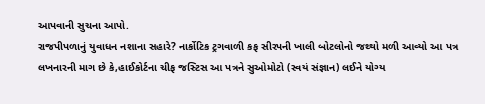આપવાની સુચના આપો.
રાજપીપળાનું યુવાધન નશાના સહારે? નાર્કોટિક ટ્રગવાળી કફ સીરપની ખાલી બોટલોનો જથ્થો મળી આવ્યો આ પત્ર લખનારની માગ છે કે,હાઈકોર્ટના ચીફ જસ્ટિસ આ પત્રને સુઓમોટો (સ્વયં સંજ્ઞાન) લઈને યોગ્ય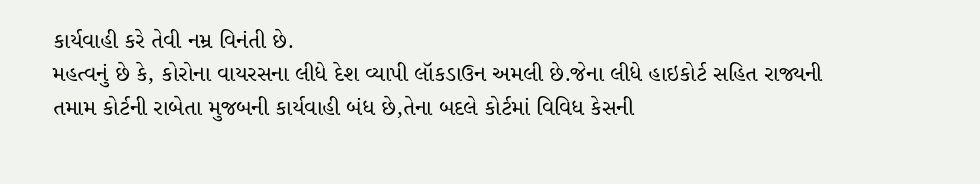કાર્યવાહી કરે તેવી નમ્ર વિનંતી છે.
મહત્વનું છે કે, કોરોના વાયરસના લીધે દેશ વ્યાપી લૉકડાઉન અમલી છે.જેના લીધે હાઇકોર્ટ સહિત રાજ્યની તમામ કોર્ટની રાબેતા મુજબની કાર્યવાહી બંધ છે,તેના બદલે કોર્ટમાં વિવિધ કેસની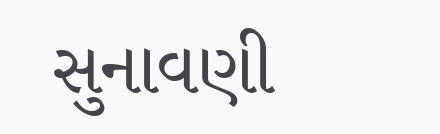સુનાવણી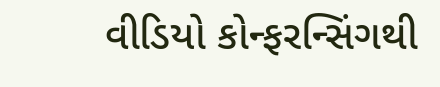વીડિયો કોન્ફરન્સિંગથી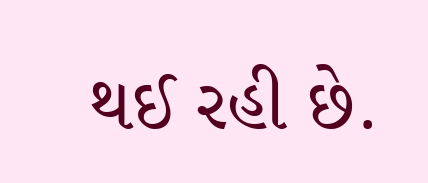થઈ રહી છે.